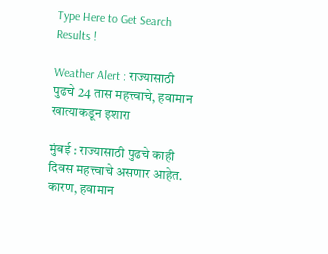Type Here to Get Search Results !

Weather Alert : राज्यासाठी पुढचे 24 तास महत्त्वाचे, हवामान खात्याकडून इशारा

मुंबई : राज्यासाठी पुढचे काही दिवस महत्त्वाचे असणार आहेत. कारण, हवामान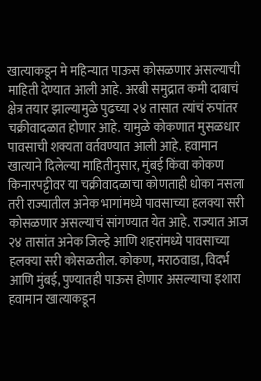खात्याकडून मे महिन्यात पाऊस कोसळणार असल्याची माहिती देण्यात आली आहे. अरबी समुद्रात कमी दाबाचं क्षेत्र तयार झाल्यामुळे पुढच्या २४ तासात त्यांचं रुपांतर चक्रीवादळात होणार आहे. यामुळे कोकणात मुसळधार पावसाची शक्यता वर्तवण्यात आली आहे. हवामान खात्याने दिलेल्या माहितीनुसार, मुंबई किंवा कोकण किनारपट्टीवर या चक्रीवादळाचा कोणताही धोका नसला तरी राज्यातील अनेक भागांमध्ये पावसाच्या हलक्या सरी कोसळणार असल्याचं सांगण्यात येत आहे. राज्यात आज २४ तासांत अनेक जिल्हे आणि शहरांमध्ये पावसाच्या हलक्या सरी कोसळतील. कोकण, मराठवाडा, विदर्भ आणि मुंबई, पुण्यातही पाऊस होणार असल्याचा इशारा हवामान खात्याकडून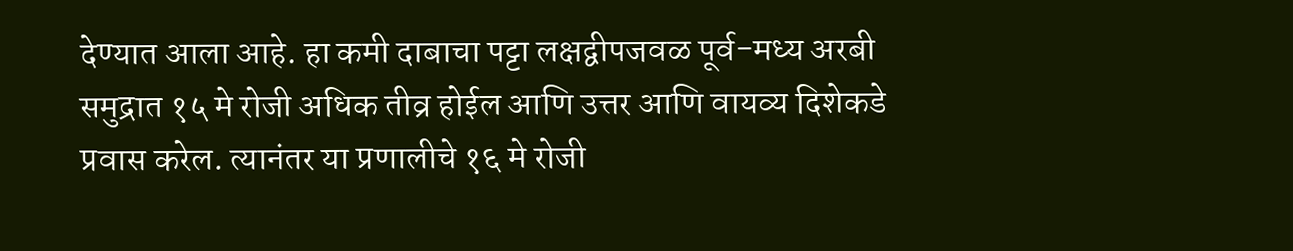देण्यात आला आहे. हा कमी दाबाचा पट्टा लक्षद्वीपजवळ पूर्व-मध्य अरबी समुद्रात १५ मे रोजी अधिक तीव्र होईल आणि उत्तर आणि वायव्य दिशेकडे प्रवास करेल. त्यानंतर या प्रणालीचे १६ मे रोजी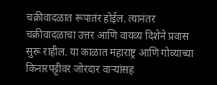चक्रीवादळात रूपातंर होईल. त्यानंतर चक्रीवादळाचा उत्तर आणि वायव्य दिशेने प्रवास सुरू राहील. या काळात महाराष्ट्र आणि गोव्याच्या किनारपट्टीवर जोरदार वाऱ्यांसह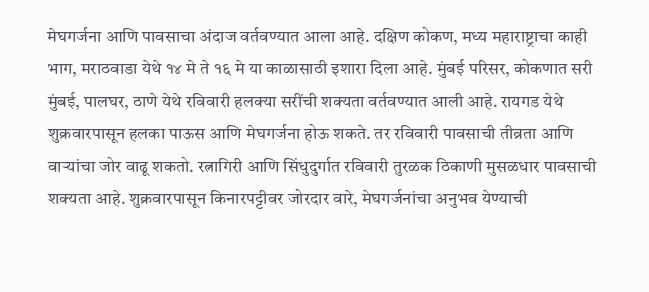मेघगर्जना आणि पावसाचा अंदाज वर्तवण्यात आला आहे. दक्षिण कोकण, मध्य महाराष्ट्राचा काही भाग, मराठवाडा येथे १४ मे ते १६ मे या काळासाठी इशारा दिला आहे. मुंबई परिसर, कोकणात सरी मुंबई, पालघर, ठाणे येथे रविवारी हलक्या सरींची शक्यता वर्तवण्यात आली आहे. रायगड येथे शुक्रवारपासून हलका पाऊस आणि मेघगर्जना होऊ शकते. तर रविवारी पावसाची तीव्रता आणि वाऱ्यांचा जोर वाढू शकतो. रत्नागिरी आणि सिंधुदुर्गात रविवारी तुरळक ठिकाणी मुसळधार पावसाची शक्यता आहे. शुक्रवारपासून किनारपट्टीवर जोरदार वारे, मेघगर्जनांचा अनुभव येण्याची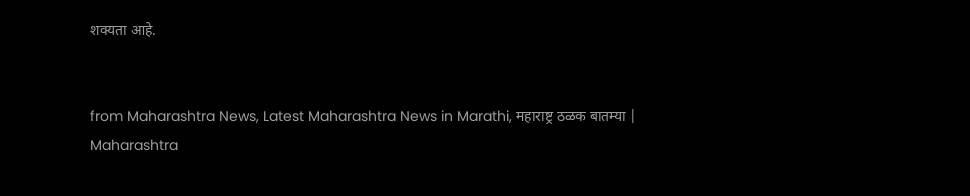शक्यता आहे.


from Maharashtra News, Latest Maharashtra News in Marathi, महाराष्ट्र ठळक बातम्या | Maharashtra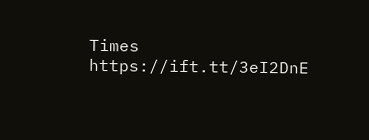Times https://ift.tt/3eI2DnE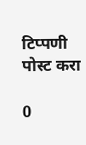टिप्पणी पोस्ट करा

0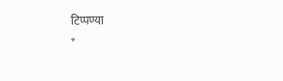टिप्पण्या
*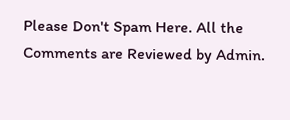Please Don't Spam Here. All the Comments are Reviewed by Admin.